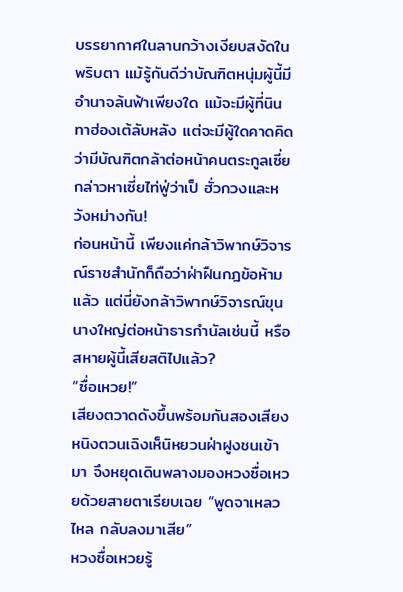บรรยากาศในลานกว้างเงียบสงัดในพริบตา แม้รู้กันดีว่าบัณฑิตหนุ่มผู้นี้มีอำนาจล้นฟ้าเพียงใด แม้จะมีผู้ที่นินทาฮ่องเต้ลับหลัง แต่จะมีผู้ใดคาดคิดว่ามีบัณฑิตกล้าต่อหน้าคนตระกูลเซี่ย กล่าวหาเซี่ยไท่ฟู่ว่าเป็ ฮั่วกวงและหวังหม่างกัน!
ก่อนหน้านี้ เพียงแค่กล้าวิพากษ์วิจารณ์ราชสำนักก็ถือว่าฝ่าฝืนกฎข้อห้ามแล้ว แต่นี่ยังกล้าวิพากษ์วิจารณ์ขุนนางใหญ่ต่อหน้าธารกำนัลเช่นนี้ หรือสหายผู้นี้เสียสติไปแล้ว?
“ซื่อเหวย!”
เสียงตวาดดังขึ้นพร้อมกันสองเสียง
หนิงตวนเฉิงเห็นิหยวนฝ่าฝูงชนเข้ามา จึงหยุดเดินพลางมองหวงซื่อเหวยด้วยสายตาเรียบเฉย “พูดจาเหลวไหล กลับลงมาเสีย”
หวงซื่อเหวยรู้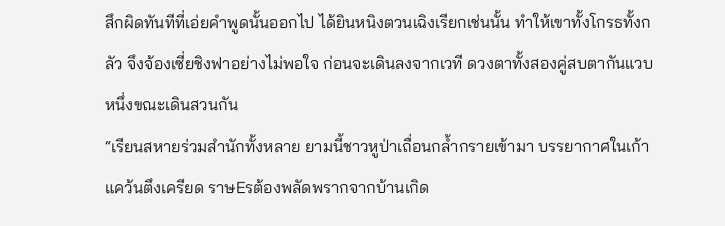สึกผิดทันทีที่เอ่ยคำพูดนั้นออกไป ได้ยินหนิงตวนเฉิงเรียกเช่นนั้น ทำให้เขาทั้งโกรธทั้งกลัว จึงจ้องเซี่ยชิงฟาอย่างไม่พอใจ ก่อนจะเดินลงจากเวที ดวงตาทั้งสองคู่สบตากันแวบหนึ่งขณะเดินสวนกัน
“เรียนสหายร่วมสำนักทั้งหลาย ยามนี้ชาวหูป่าเถื่อนกล้ำกรายเข้ามา บรรยากาศในเก้าแคว้นตึงเครียด ราษEรต้องพลัดพรากจากบ้านเกิด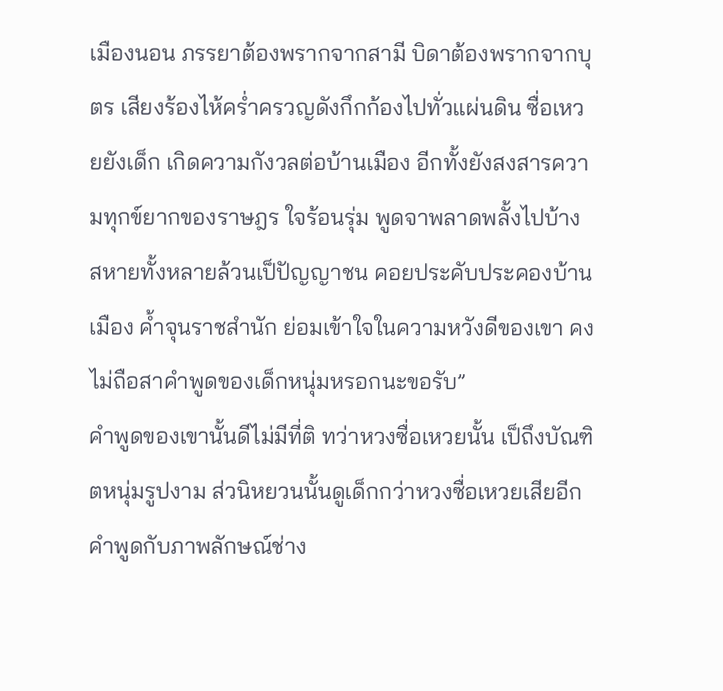เมืองนอน ภรรยาต้องพรากจากสามี บิดาต้องพรากจากบุตร เสียงร้องไห้คร่ำครวญดังกึกก้องไปทั่วแผ่นดิน ซื่อเหวยยังเด็ก เกิดความกังวลต่อบ้านเมือง อีกทั้งยังสงสารความทุกข์ยากของราษฎร ใจร้อนรุ่ม พูดจาพลาดพลั้งไปบ้าง สหายทั้งหลายล้วนเป็ปัญญาชน คอยประคับประคองบ้านเมือง ค้ำจุนราชสำนัก ย่อมเข้าใจในความหวังดีของเขา คงไม่ถือสาคำพูดของเด็กหนุ่มหรอกนะขอรับ”
คำพูดของเขานั้นดีไม่มีที่ติ ทว่าหวงซื่อเหวยนั้น เป็ถึงบัณฑิตหนุ่มรูปงาม ส่วนิหยวนนั้นดูเด็กกว่าหวงซื่อเหวยเสียอีก คำพูดกับภาพลักษณ์ช่าง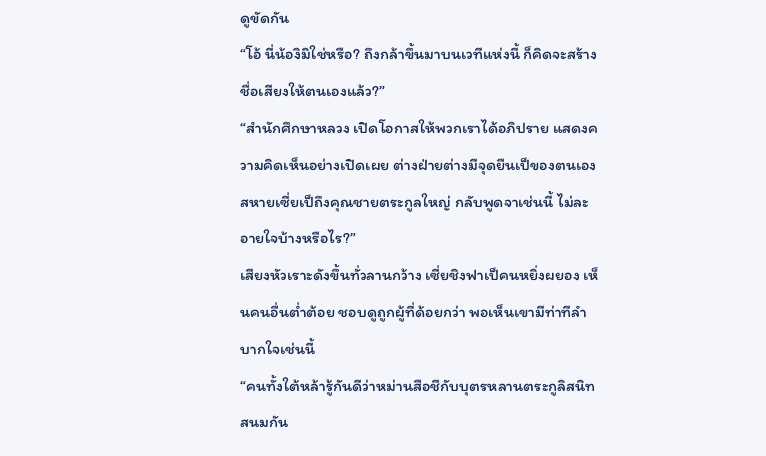ดูขัดกัน
“โอ้ นี่น้องิมิใช่หรือ? ถึงกล้าขึ้นมาบนเวทีแห่งนี้ ก็คิดจะสร้างชื่อเสียงให้ตนเองแล้ว?”
“สำนักศึกษาหลวง เปิดโอกาสให้พวกเราได้อภิปราย แสดงความคิดเห็นอย่างเปิดเผย ต่างฝ่ายต่างมีจุดยืนเป็ของตนเอง สหายเซี่ยเป็ถึงคุณชายตระกูลใหญ่ กลับพูดจาเช่นนี้ ไม่ละอายใจบ้างหรือไร?”
เสียงหัวเราะดังขึ้นทั่วลานกว้าง เซี่ยชิงฟาเป็คนหยิ่งผยอง เห็นคนอื่นต่ำต้อย ชอบดูถูกผู้ที่ด้อยกว่า พอเห็นเขามีท่าทีลำบากใจเช่นนี้
“คนทั้งใต้หล้ารู้กันดีว่าหม่านสือชีกับบุตรหลานตระกูลิสนิทสนมกัน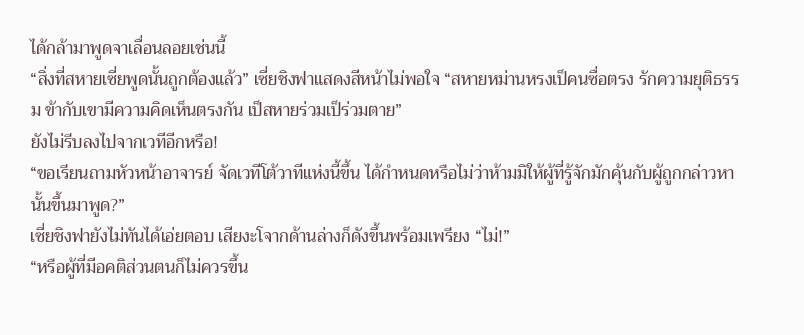ได้กล้ามาพูดจาเลื่อนลอยเช่นนี้
“สิ่งที่สหายเซี่ยพูดนั้นถูกต้องแล้ว” เซี่ยชิงฟาแสดงสีหน้าไม่พอใจ “สหายหม่านหรงเป็คนซื่อตรง รักความยุติธรรม ข้ากับเขามีความคิดเห็นตรงกัน เป็สหายร่วมเป็ร่วมตาย”
ยังไม่รีบลงไปจากเวทีอีกหรือ!
“ขอเรียนถามหัวหน้าอาจารย์ จัดเวทีโต้วาทีแห่งนี้ขึ้น ได้กำหนดหรือไม่ว่าห้ามมิให้ผู้ที่รู้จักมักคุ้นกับผู้ถูกกล่าวหานั้นขึ้นมาพูด?”
เซี่ยชิงฟายังไม่ทันได้เอ่ยตอบ เสียงะโจากด้านล่างก็ดังขึ้นพร้อมเพรียง “ไม่!”
“หรือผู้ที่มีอคติส่วนตนก็ไม่ควรขึ้น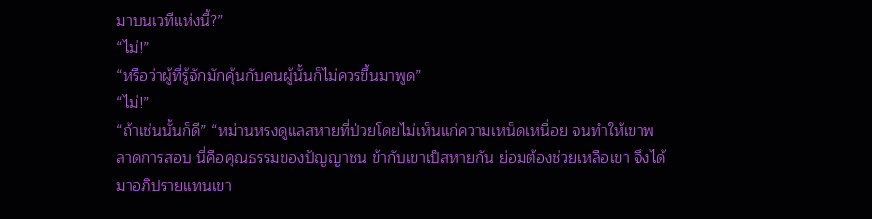มาบนเวทีแห่งนี้?”
“ไม่!”
“หรือว่าผู้ที่รู้จักมักคุ้นกับคนผู้นั้นก็ไม่ควรขึ้นมาพูด”
“ไม่!”
“ถ้าเช่นนั้นก็ดี” “หม่านหรงดูแลสหายที่ป่วยโดยไม่เห็นแก่ความเหน็ดเหนื่อย จนทำให้เขาพลาดการสอบ นี่คือคุณธรรมของปัญญาชน ข้ากับเขาเป็สหายกัน ย่อมต้องช่วยเหลือเขา จึงได้มาอภิปรายแทนเขา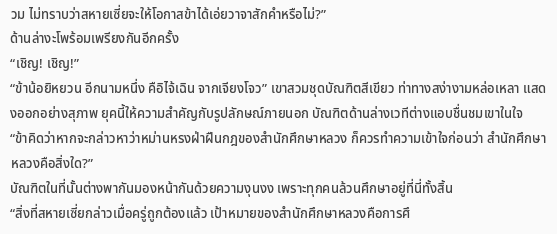วม ไม่ทราบว่าสหายเซี่ยจะให้โอกาสข้าได้เอ่ยวาจาสักคำหรือไม่?”
ด้านล่างะโพร้อมเพรียงกันอีกครั้ง
“เชิญ! เชิญ!”
“ข้าน้อยิหยวน อีกนามหนึ่ง คือิไจ้เฉิน จากเจียงโจว” เขาสวมชุดบัณฑิตสีเขียว ท่าทางสง่างามหล่อเหลา แสดงออกอย่างสุภาพ ยุคนี้ให้ความสำคัญกับรูปลักษณ์ภายนอก บัณฑิตด้านล่างเวทีต่างแอบชื่นชมเขาในใจ
“ข้าคิดว่าหากจะกล่าวหาว่าหม่านหรงฝ่าฝืนกฎของสำนักศึกษาหลวง ก็ควรทำความเข้าใจก่อนว่า สำนักศึกษาหลวงคือสิ่งใด?”
บัณฑิตในที่นั้นต่างพากันมองหน้ากันด้วยความงุนงง เพราะทุกคนล้วนศึกษาอยู่ที่นี่ทั้งสิ้น
“สิ่งที่สหายเซี่ยกล่าวเมื่อครู่ถูกต้องแล้ว เป้าหมายของสำนักศึกษาหลวงคือการศึ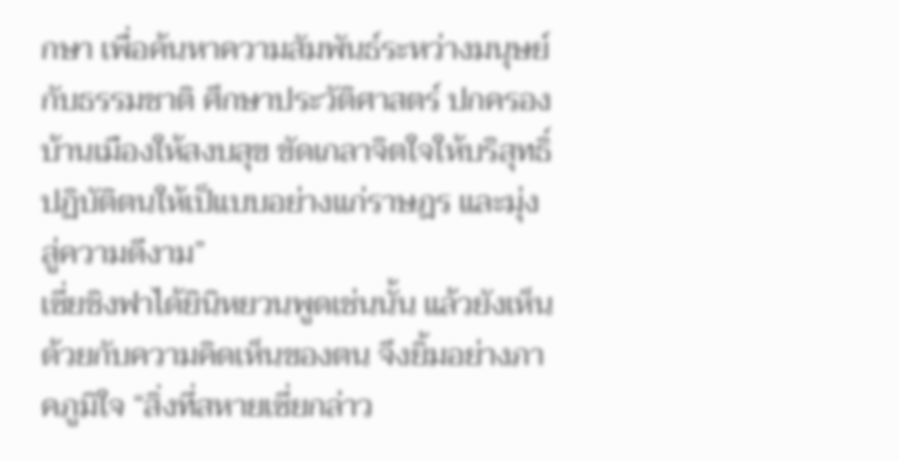กษา เพื่อค้นหาความสัมพันธ์ระหว่างมนุษย์กับธรรมชาติ ศึกษาประวัติศาสตร์ ปกครองบ้านเมืองให้สงบสุข ขัดเกลาจิตใจให้บริสุทธิ์ ปฏิบัติตนให้เป็แบบอย่างแก่ราษฎร และมุ่งสู่ความดีงาม”
เซี่ยชิงฟาได้ยินิหยวนพูดเช่นนั้น แล้วยังเห็นด้วยกับความคิดเห็นของตน จึงยิ้มอย่างภาคภูมิใจ “สิ่งที่สหายเซี่ยกล่าว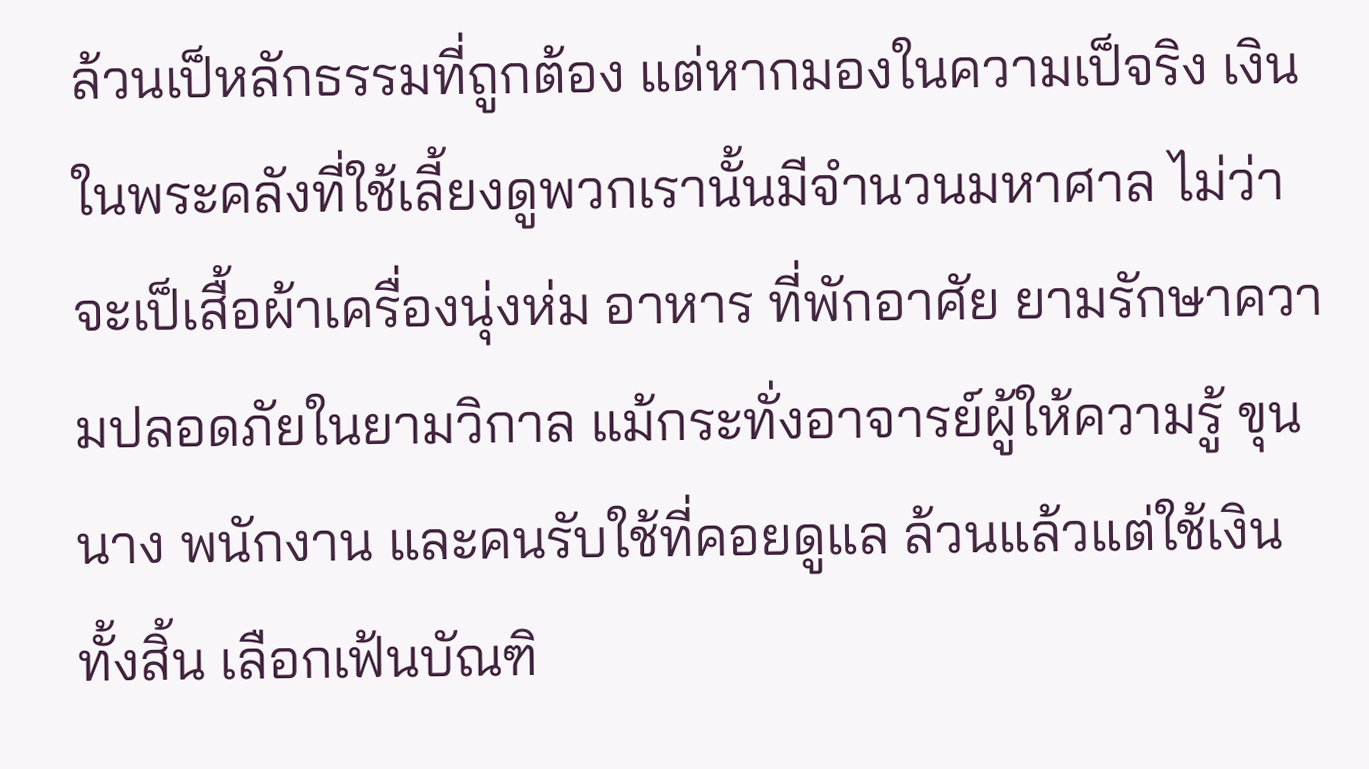ล้วนเป็หลักธรรมที่ถูกต้อง แต่หากมองในความเป็จริง เงินในพระคลังที่ใช้เลี้ยงดูพวกเรานั้นมีจำนวนมหาศาล ไม่ว่าจะเป็เสื้อผ้าเครื่องนุ่งห่ม อาหาร ที่พักอาศัย ยามรักษาความปลอดภัยในยามวิกาล แม้กระทั่งอาจารย์ผู้ให้ความรู้ ขุนนาง พนักงาน และคนรับใช้ที่คอยดูแล ล้วนแล้วแต่ใช้เงินทั้งสิ้น เลือกเฟ้นบัณฑิ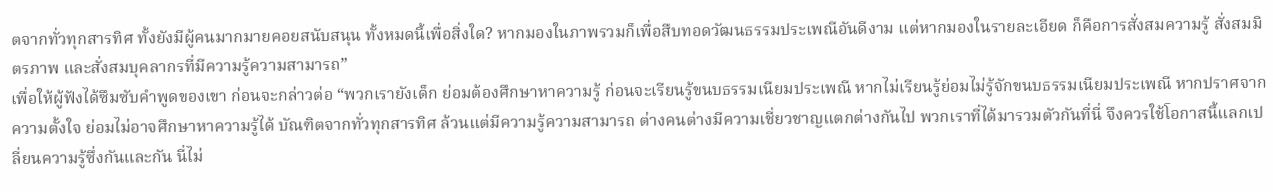ตจากทั่วทุกสารทิศ ทั้งยังมีผู้คนมากมายคอยสนับสนุน ทั้งหมดนี้เพื่อสิ่งใด? หากมองในภาพรวมก็เพื่อสืบทอดวัฒนธรรมประเพณีอันดีงาม แต่หากมองในรายละเอียด ก็คือการสั่งสมความรู้ สั่งสมมิตรภาพ และสั่งสมบุคลากรที่มีความรู้ความสามารถ”
เพื่อให้ผู้ฟังได้ซึมซับคำพูดของเขา ก่อนจะกล่าวต่อ “พวกเรายังเด็ก ย่อมต้องศึกษาหาความรู้ ก่อนจะเรียนรู้ขนบธรรมเนียมประเพณี หากไม่เรียนรู้ย่อมไม่รู้จักขนบธรรมเนียมประเพณี หากปราศจากความตั้งใจ ย่อมไม่อาจศึกษาหาความรู้ได้ บัณฑิตจากทั่วทุกสารทิศ ล้วนแต่มีความรู้ความสามารถ ต่างคนต่างมีความเชี่ยวชาญแตกต่างกันไป พวกเราที่ได้มารวมตัวกันที่นี่ จึงควรใช้โอกาสนี้แลกเปลี่ยนความรู้ซึ่งกันและกัน นี่ไม่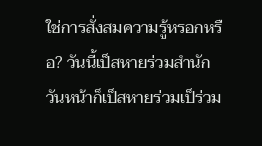ใช่การสั่งสมความรู้หรอกหรือ? วันนี้เป็สหายร่วมสำนัก วันหน้าก็เป็สหายร่วมเป็ร่วม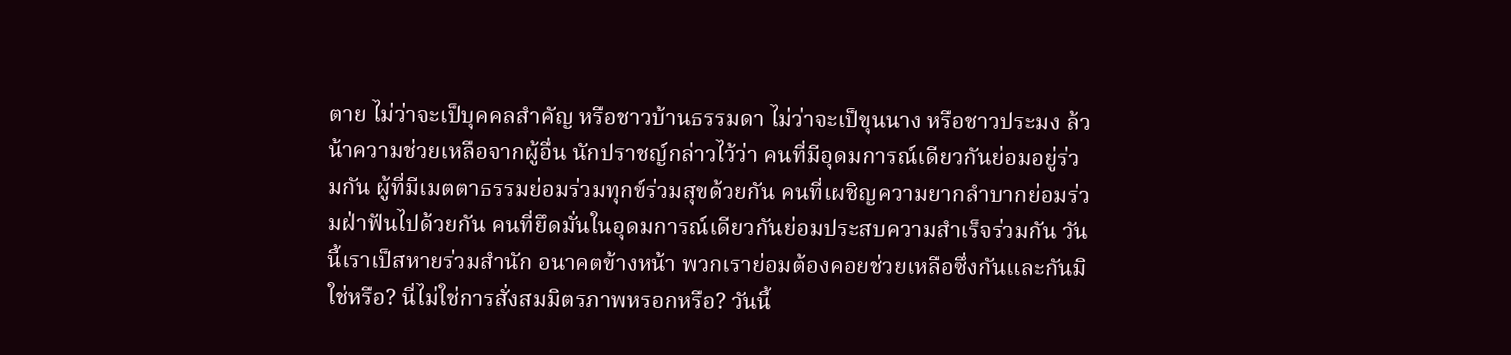ตาย ไม่ว่าจะเป็บุคคลสำคัญ หรือชาวบ้านธรรมดา ไม่ว่าจะเป็ขุนนาง หรือชาวประมง ล้วน้าความช่วยเหลือจากผู้อื่น นักปราชญ์กล่าวไว้ว่า คนที่มีอุดมการณ์เดียวกันย่อมอยู่ร่วมกัน ผู้ที่มีเมตตาธรรมย่อมร่วมทุกข์ร่วมสุขด้วยกัน คนที่เผชิญความยากลำบากย่อมร่วมฝ่าฟันไปด้วยกัน คนที่ยึดมั่นในอุดมการณ์เดียวกันย่อมประสบความสำเร็จร่วมกัน วันนี้เราเป็สหายร่วมสำนัก อนาคตข้างหน้า พวกเราย่อมต้องคอยช่วยเหลือซึ่งกันและกันมิใช่หรือ? นี่ไม่ใช่การสั่งสมมิตรภาพหรอกหรือ? วันนี้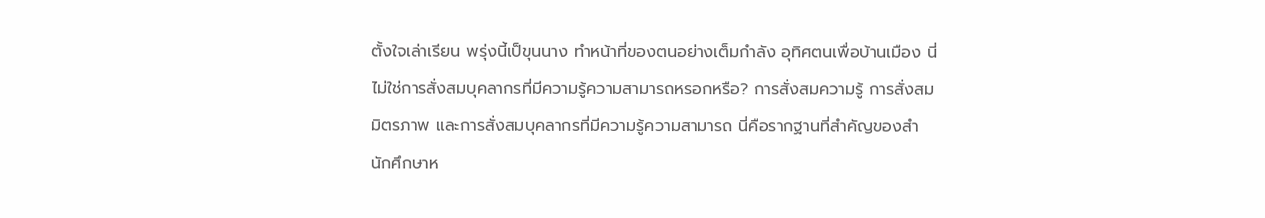ตั้งใจเล่าเรียน พรุ่งนี้เป็ขุนนาง ทำหน้าที่ของตนอย่างเต็มกำลัง อุทิศตนเพื่อบ้านเมือง นี่ไม่ใช่การสั่งสมบุคลากรที่มีความรู้ความสามารถหรอกหรือ? การสั่งสมความรู้ การสั่งสมมิตรภาพ และการสั่งสมบุคลากรที่มีความรู้ความสามารถ นี่คือรากฐานที่สำคัญของสำนักศึกษาห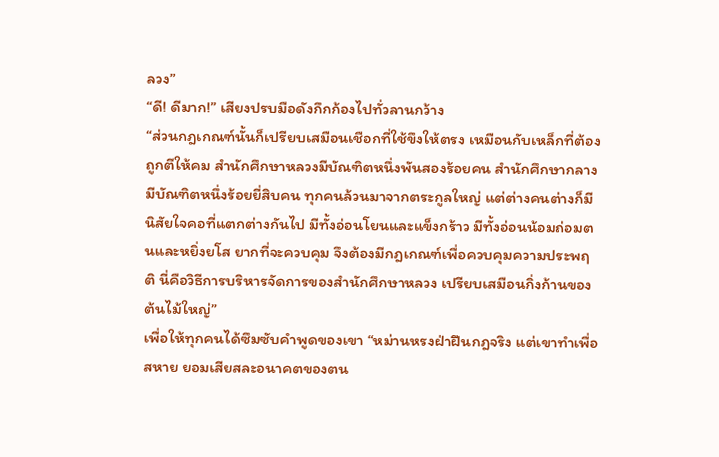ลวง”
“ดี! ดีมาก!” เสียงปรบมือดังกึกก้องไปทั่วลานกว้าง
“ส่วนกฎเกณฑ์นั้นก็เปรียบเสมือนเชือกที่ใช้ขึงให้ตรง เหมือนกับเหล็กที่ต้องถูกตีให้คม สำนักศึกษาหลวงมีบัณฑิตหนึ่งพันสองร้อยคน สำนักศึกษากลางมีบัณฑิตหนึ่งร้อยยี่สิบคน ทุกคนล้วนมาจากตระกูลใหญ่ แต่ต่างคนต่างก็มีนิสัยใจคอที่แตกต่างกันไป มีทั้งอ่อนโยนและแข็งกร้าว มีทั้งอ่อนน้อมถ่อมตนและหยิ่งยโส ยากที่จะควบคุม จึงต้องมีกฎเกณฑ์เพื่อควบคุมความประพฤติ นี่คือวิธีการบริหารจัดการของสำนักศึกษาหลวง เปรียบเสมือนกิ่งก้านของต้นไม้ใหญ่”
เพื่อให้ทุกคนได้ซึมซับคำพูดของเขา “หม่านหรงฝ่าฝืนกฎจริง แต่เขาทำเพื่อสหาย ยอมเสียสละอนาคตของตน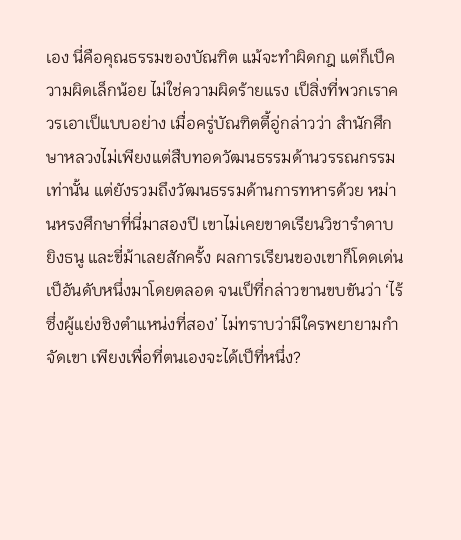เอง นี่คือคุณธรรมของบัณฑิต แม้จะทำผิดกฎ แต่ก็เป็ความผิดเล็กน้อย ไม่ใช่ความผิดร้ายแรง เป็สิ่งที่พวกเราควรเอาเป็แบบอย่าง เมื่อครู่บัณฑิตตี้อู่กล่าวว่า สำนักศึกษาหลวงไม่เพียงแต่สืบทอดวัฒนธรรมด้านวรรณกรรมเท่านั้น แต่ยังรวมถึงวัฒนธรรมด้านการทหารด้วย หม่านหรงศึกษาที่นี่มาสองปี เขาไม่เคยขาดเรียนวิชารำดาบ ยิงธนู และขี่ม้าเลยสักครั้ง ผลการเรียนของเขาก็โดดเด่นเป็อันดับหนึ่งมาโดยตลอด จนเป็ที่กล่าวขานขบขันว่า ‘ไร้ซึ่งผู้แย่งชิงตำแหน่งที่สอง’ ไม่ทราบว่ามีใครพยายามกำจัดเขา เพียงเพื่อที่ตนเองจะได้เป็ที่หนึ่ง?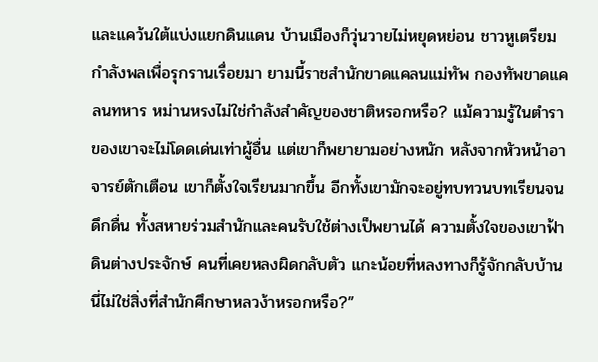และแคว้นใต้แบ่งแยกดินแดน บ้านเมืองก็วุ่นวายไม่หยุดหย่อน ชาวหูเตรียมกำลังพลเพื่อรุกรานเรื่อยมา ยามนี้ราชสำนักขาดแคลนแม่ทัพ กองทัพขาดแคลนทหาร หม่านหรงไม่ใช่กำลังสำคัญของชาติหรอกหรือ? แม้ความรู้ในตำราของเขาจะไม่โดดเด่นเท่าผู้อื่น แต่เขาก็พยายามอย่างหนัก หลังจากหัวหน้าอาจารย์ตักเตือน เขาก็ตั้งใจเรียนมากขึ้น อีกทั้งเขามักจะอยู่ทบทวนบทเรียนจนดึกดื่น ทั้งสหายร่วมสำนักและคนรับใช้ต่างเป็พยานได้ ความตั้งใจของเขาฟ้าดินต่างประจักษ์ คนที่เคยหลงผิดกลับตัว แกะน้อยที่หลงทางก็รู้จักกลับบ้าน นี่ไม่ใช่สิ่งที่สำนักศึกษาหลวง้าหรอกหรือ?”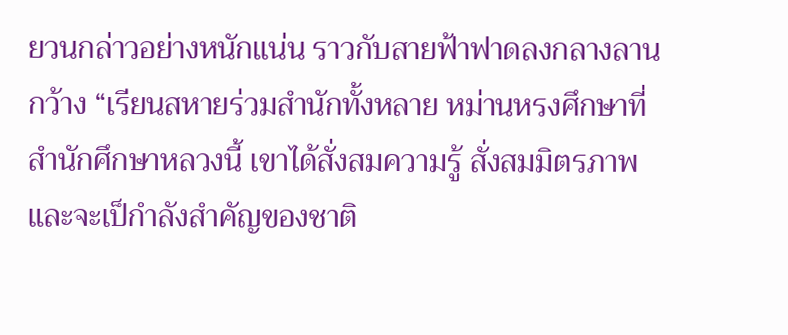ยวนกล่าวอย่างหนักแน่น ราวกับสายฟ้าฟาดลงกลางลานกว้าง “เรียนสหายร่วมสำนักทั้งหลาย หม่านหรงศึกษาที่สำนักศึกษาหลวงนี้ เขาได้สั่งสมความรู้ สั่งสมมิตรภาพ และจะเป็กำลังสำคัญของชาติ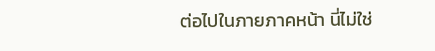ต่อไปในภายภาคหน้า นี่ไม่ใช่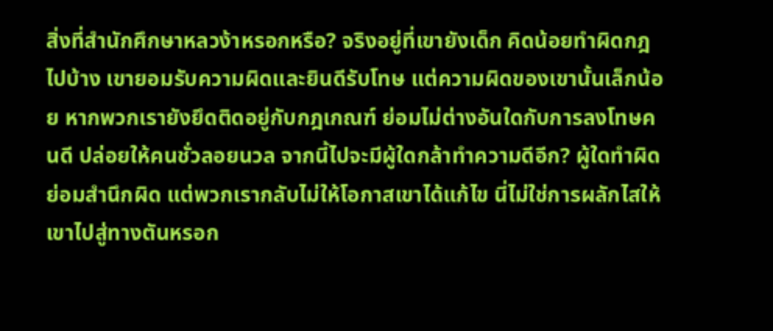สิ่งที่สำนักศึกษาหลวง้าหรอกหรือ? จริงอยู่ที่เขายังเด็ก คิดน้อยทำผิดกฎไปบ้าง เขายอมรับความผิดและยินดีรับโทษ แต่ความผิดของเขานั้นเล็กน้อย หากพวกเรายังยึดติดอยู่กับกฎเกณฑ์ ย่อมไม่ต่างอันใดกับการลงโทษคนดี ปล่อยให้คนชั่วลอยนวล จากนี้ไปจะมีผู้ใดกล้าทำความดีอีก? ผู้ใดทำผิดย่อมสำนึกผิด แต่พวกเรากลับไม่ให้โอกาสเขาได้แก้ไข นี่ไม่ใช่การผลักไสให้เขาไปสู่ทางตันหรอก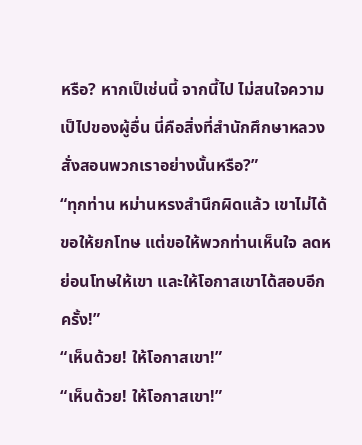หรือ? หากเป็เช่นนี้ จากนี้ไป ไม่สนใจความเป็ไปของผู้อื่น นี่คือสิ่งที่สำนักศึกษาหลวงสั่งสอนพวกเราอย่างนั้นหรือ?”
“ทุกท่าน หม่านหรงสำนึกผิดแล้ว เขาไม่ได้ขอให้ยกโทษ แต่ขอให้พวกท่านเห็นใจ ลดหย่อนโทษให้เขา และให้โอกาสเขาได้สอบอีกครั้ง!”
“เห็นด้วย! ให้โอกาสเขา!”
“เห็นด้วย! ให้โอกาสเขา!”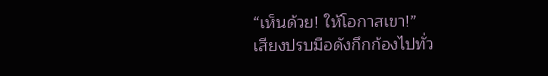“เห็นด้วย! ให้โอกาสเขา!”
เสียงปรบมือดังกึกก้องไปทั่ว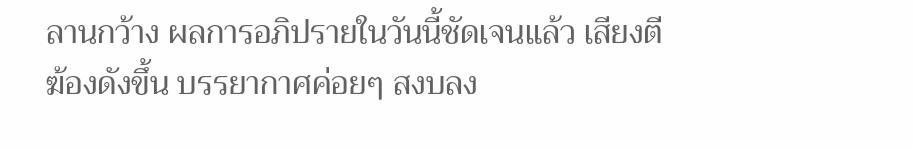ลานกว้าง ผลการอภิปรายในวันนี้ชัดเจนแล้ว เสียงตีฆ้องดังขึ้น บรรยากาศค่อยๆ สงบลง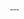---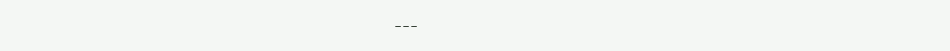---